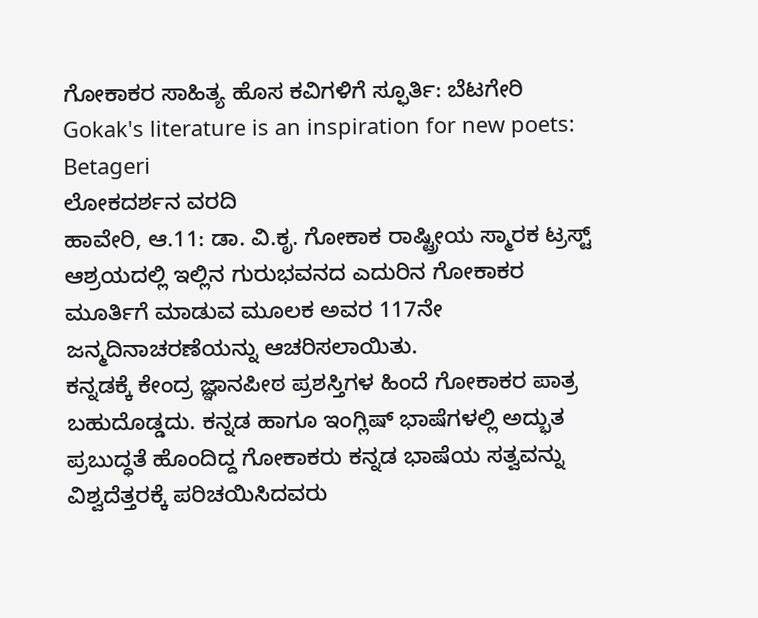ಗೋಕಾಕರ ಸಾಹಿತ್ಯ ಹೊಸ ಕವಿಗಳಿಗೆ ಸ್ಫೂರ್ತಿ: ಬೆಟಗೇರಿ
Gokak's literature is an inspiration for new poets: Betageri
ಲೋಕದರ್ಶನ ವರದಿ
ಹಾವೇರಿ, ಆ.11: ಡಾ. ವಿ.ಕೃ. ಗೋಕಾಕ ರಾಷ್ಟ್ರೀಯ ಸ್ಮಾರಕ ಟ್ರಸ್ಟ್ ಆಶ್ರಯದಲ್ಲಿ ಇಲ್ಲಿನ ಗುರುಭವನದ ಎದುರಿನ ಗೋಕಾಕರ ಮೂರ್ತಿಗೆ ಮಾಡುವ ಮೂಲಕ ಅವರ 117ನೇ ಜನ್ಮದಿನಾಚರಣೆಯನ್ನು ಆಚರಿಸಲಾಯಿತು.
ಕನ್ನಡಕ್ಕೆ ಕೇಂದ್ರ ಜ್ಞಾನಪೀಠ ಪ್ರಶಸ್ತಿಗಳ ಹಿಂದೆ ಗೋಕಾಕರ ಪಾತ್ರ ಬಹುದೊಡ್ಡದು. ಕನ್ನಡ ಹಾಗೂ ಇಂಗ್ಲಿಷ್ ಭಾಷೆಗಳಲ್ಲಿ ಅದ್ಭುತ ಪ್ರಬುದ್ಧತೆ ಹೊಂದಿದ್ದ ಗೋಕಾಕರು ಕನ್ನಡ ಭಾಷೆಯ ಸತ್ವವನ್ನು ವಿಶ್ವದೆತ್ತರಕ್ಕೆ ಪರಿಚಯಿಸಿದವರು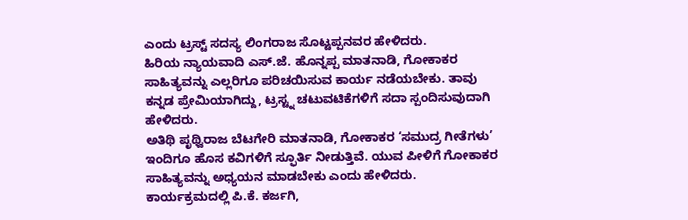ಎಂದು ಟ್ರಸ್ಟ್ ಸದಸ್ಯ ಲಿಂಗರಾಜ ಸೊಟ್ಟಪ್ಪನವರ ಹೇಳಿದರು.
ಹಿರಿಯ ನ್ಯಾಯವಾದಿ ಎಸ್.ಜೆ. ಹೊನ್ನಪ್ಪ ಮಾತನಾಡಿ, ಗೋಕಾಕರ ಸಾಹಿತ್ಯವನ್ನು ಎಲ್ಲರಿಗೂ ಪರಿಚಯಿಸುವ ಕಾರ್ಯ ನಡೆಯಬೇಕು. ತಾವು ಕನ್ನಡ ಪ್ರೇಮಿಯಾಗಿದ್ದು, ಟ್ರಸ್ಟ್ನ ಚಟುವಟಿಕೆಗಳಿಗೆ ಸದಾ ಸ್ಪಂದಿಸುವುದಾಗಿ ಹೇಳಿದರು.
ಅತಿಥಿ ಪೃಥ್ವಿರಾಜ ಬೆಟಗೇರಿ ಮಾತನಾಡಿ, ಗೋಕಾಕರ ‘ಸಮುದ್ರ ಗೀತೆಗಳು’ ಇಂದಿಗೂ ಹೊಸ ಕವಿಗಳಿಗೆ ಸ್ಫೂರ್ತಿ ನೀಡುತ್ತಿವೆ. ಯುವ ಪೀಳಿಗೆ ಗೋಕಾಕರ ಸಾಹಿತ್ಯವನ್ನು ಅಧ್ಯಯನ ಮಾಡಬೇಕು ಎಂದು ಹೇಳಿದರು.
ಕಾರ್ಯಕ್ರಮದಲ್ಲಿ ಪಿ.ಕೆ. ಕರ್ಜಗಿ,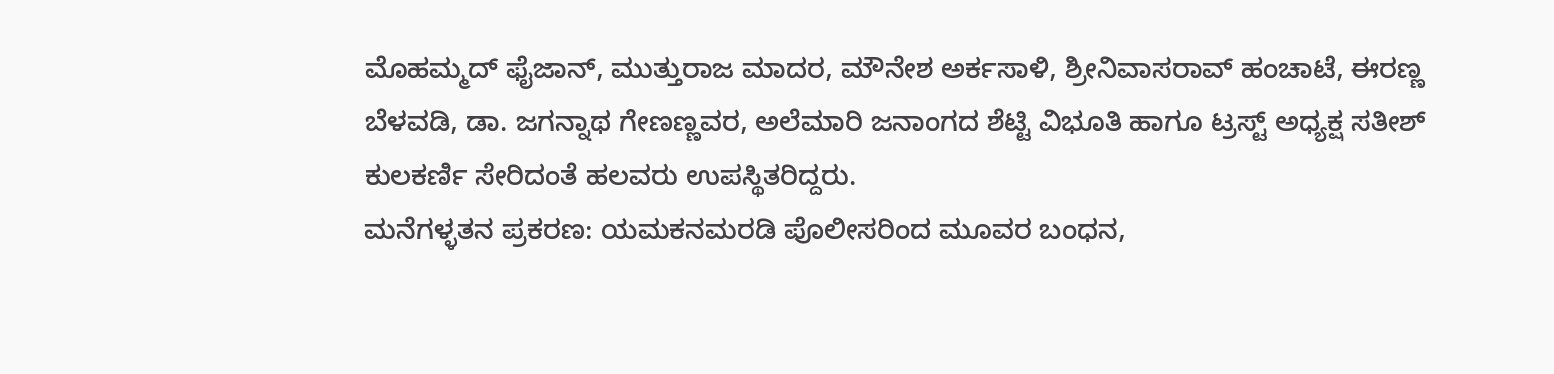ಮೊಹಮ್ಮದ್ ಫೈಜಾನ್, ಮುತ್ತುರಾಜ ಮಾದರ, ಮೌನೇಶ ಅರ್ಕಸಾಳಿ, ಶ್ರೀನಿವಾಸರಾವ್ ಹಂಚಾಟೆ, ಈರಣ್ಣ ಬೆಳವಡಿ, ಡಾ. ಜಗನ್ನಾಥ ಗೇಣಣ್ಣವರ, ಅಲೆಮಾರಿ ಜನಾಂಗದ ಶೆಟ್ಟಿ ವಿಭೂತಿ ಹಾಗೂ ಟ್ರಸ್ಟ್ ಅಧ್ಯಕ್ಷ ಸತೀಶ್ ಕುಲಕರ್ಣಿ ಸೇರಿದಂತೆ ಹಲವರು ಉಪಸ್ಥಿತರಿದ್ದರು.
ಮನೆಗಳ್ಳತನ ಪ್ರಕರಣ: ಯಮಕನಮರಡಿ ಪೊಲೀಸರಿಂದ ಮೂವರ ಬಂಧನ,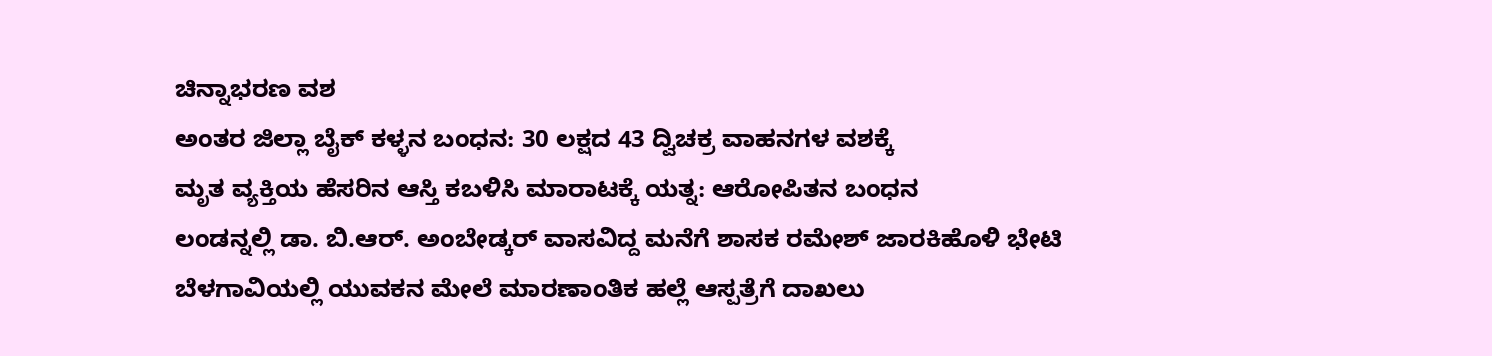ಚಿನ್ನಾಭರಣ ವಶ
ಅಂತರ ಜಿಲ್ಲಾ ಬೈಕ್ ಕಳ್ಳನ ಬಂಧನ: 30 ಲಕ್ಷದ 43 ದ್ವಿಚಕ್ರ ವಾಹನಗಳ ವಶಕ್ಕೆ
ಮೃತ ವ್ಯಕ್ತಿಯ ಹೆಸರಿನ ಆಸ್ತಿ ಕಬಳಿಸಿ ಮಾರಾಟಕ್ಕೆ ಯತ್ನ: ಆರೋಪಿತನ ಬಂಧನ
ಲಂಡನ್ನಲ್ಲಿ ಡಾ. ಬಿ.ಆರ್. ಅಂಬೇಡ್ಕರ್ ವಾಸವಿದ್ದ ಮನೆಗೆ ಶಾಸಕ ರಮೇಶ್ ಜಾರಕಿಹೊಳಿ ಭೇಟಿ
ಬೆಳಗಾವಿಯಲ್ಲಿ ಯುವಕನ ಮೇಲೆ ಮಾರಣಾಂತಿಕ ಹಲ್ಲೆ ಆಸ್ಪತ್ರೆಗೆ ದಾಖಲು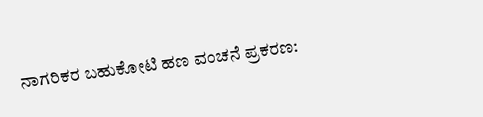ನಾಗರಿಕರ ಬಹುಕೋಟಿ ಹಣ ವಂಚನೆ ಪ್ರಕರಣ: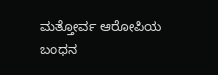ಮತ್ತೋರ್ವ ಆರೋಪಿಯ ಬಂಧನ